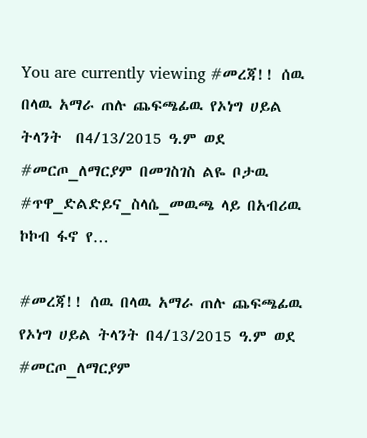You are currently viewing #መረጃ!! ሰዉ በላዉ አማራ ጠሉ ጨፍጫፊዉ የኦነግ ሀይል ትላንት  በ4/13/2015 ዓ.ም ወደ #መርጦ_ለማርያም በመገስገስ ልዬ ቦታዉ #ጥዋ_ድልድይና_ስላሴ_መዉጫ ላይ በአብሪዉ ኮኮብ ፋኖ የ…

#መረጃ!! ሰዉ በላዉ አማራ ጠሉ ጨፍጫፊዉ የኦነግ ሀይል ትላንት በ4/13/2015 ዓ.ም ወደ #መርጦ_ለማርያም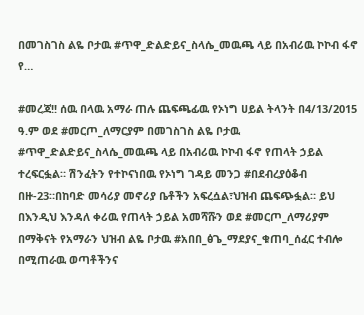በመገስገስ ልዬ ቦታዉ #ጥዋ_ድልድይና_ስላሴ_መዉጫ ላይ በአብሪዉ ኮኮብ ፋኖ የ…

#መረጃ!! ሰዉ በላዉ አማራ ጠሉ ጨፍጫፊዉ የኦነግ ሀይል ትላንት በ4/13/2015 ዓ.ም ወደ #መርጦ_ለማርያም በመገስገስ ልዬ ቦታዉ #ጥዋ_ድልድይና_ስላሴ_መዉጫ ላይ በአብሪዉ ኮኮብ ፋኖ የጠላት ኃይል ተረፍርፏል። ሽንፈትን የተኮናነበዉ የኦነግ ገዳይ መንጋ #በደብረያዕቆብ በዙ-23።በከባድ መሳሪያ መኖሪያ ቤቶችን አፍረሷል፣ህዝብ ጨፍጭፏል። ይህ በእንዲህ እንዳለ ቀሪዉ የጠላት ኃይል አመሻሹን ወደ #መርጦ_ለማሪያም በማቅናት የአማራን ህዝብ ልዬ ቦታዉ #አበበ_ፅጌ_ማደያና_ቁጠባ_ሰፈር ተብሎ በሚጠራዉ ወጣቶችንና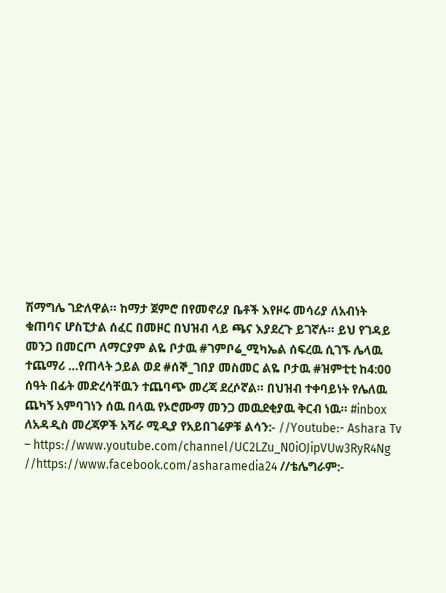ሽማግሌ ገድለዋል። ከማታ ጀምሮ በየመኖሪያ ቤቶች እየዞሩ መሳሪያ ለአብነት ቁጠባና ሆስፒታል ሰፈር በመዞር በህዝብ ላይ ጫና እያደረጉ ይገኛሉ። ይህ የገዳይ መንጋ በመርጦ ለማርያም ልዬ ቦታዉ #ገምቦሬ_ሚካኤል ሰፍረዉ ሲገኙ ሌላዉ ተጨማሪ …የጠላት ኃይል ወደ #ሰኞ_ገበያ መስመር ልዬ ቦታዉ #ዝምቲቲ ከ4:00 ሰዓት በፊት መድረሳቸዉን ተጨባጭ መረጃ ደረሶኛል። በህዝብ ተቀባይነት የሌለዉ ጨካኝ አምባገነን ሰዉ በላዉ የኦሮሙማ መንጋ መዉደቂያዉ ቅርብ ነዉ። #inbox ለአዳዲስ መረጃዎች አሻራ ሚዲያ የአይበገሬዎቹ ልሳን:- //Youtube:- Ashara Tv – https://www.youtube.com/channel/UC2LZu_N0iOJipVUw3RyR4Ng //https://www.facebook.com/asharamedia24 //ቴሌግራም:-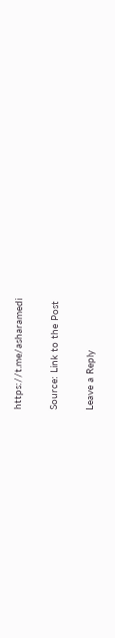https://t.me/asharamedi

Source: Link to the Post

Leave a Reply